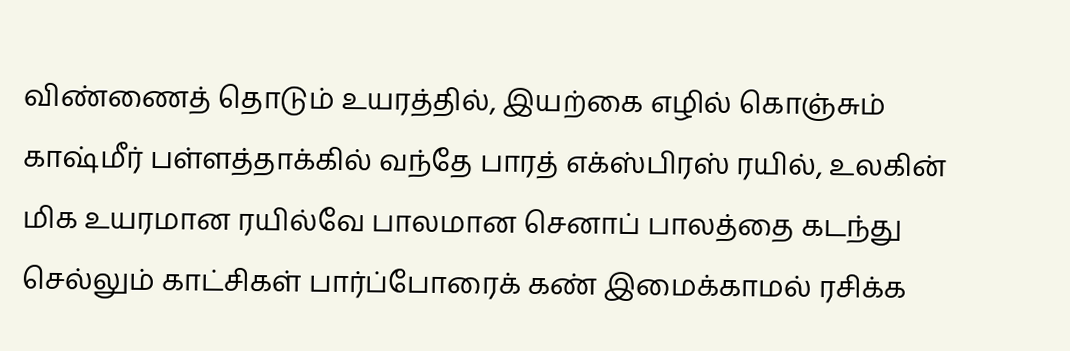விண்ணைத் தொடும் உயரத்தில், இயற்கை எழில் கொஞ்சும் காஷ்மீர் பள்ளத்தாக்கில் வந்தே பாரத் எக்ஸ்பிரஸ் ரயில், உலகின் மிக உயரமான ரயில்வே பாலமான செனாப் பாலத்தை கடந்து செல்லும் காட்சிகள் பார்ப்போரைக் கண் இமைக்காமல் ரசிக்க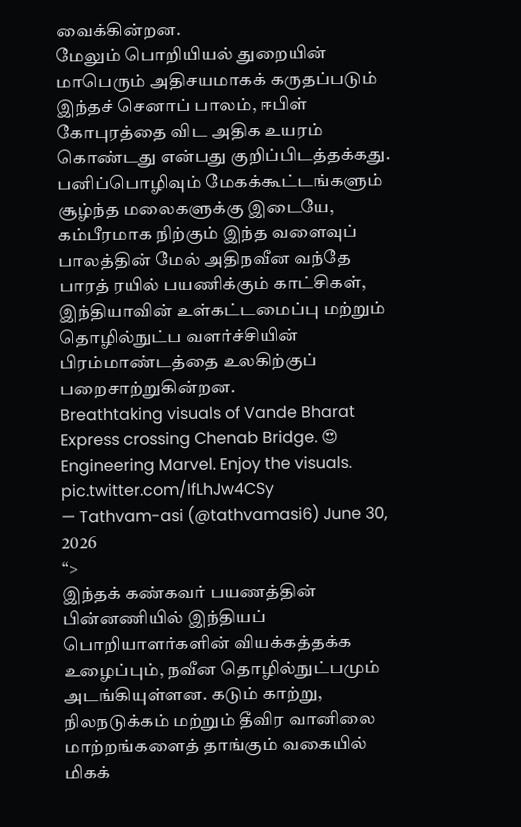வைக்கின்றன.
மேலும் பொறியியல் துறையின் மாபெரும் அதிசயமாகக் கருதப்படும் இந்தச் செனாப் பாலம், ஈபிள் கோபுரத்தை விட அதிக உயரம் கொண்டது என்பது குறிப்பிடத்தக்கது. பனிப்பொழிவும் மேகக்கூட்டங்களும் சூழ்ந்த மலைகளுக்கு இடையே, கம்பீரமாக நிற்கும் இந்த வளைவுப் பாலத்தின் மேல் அதிநவீன வந்தே பாரத் ரயில் பயணிக்கும் காட்சிகள், இந்தியாவின் உள்கட்டமைப்பு மற்றும் தொழில்நுட்ப வளர்ச்சியின் பிரம்மாண்டத்தை உலகிற்குப் பறைசாற்றுகின்றன.
Breathtaking visuals of Vande Bharat Express crossing Chenab Bridge. 😍
Engineering Marvel. Enjoy the visuals. pic.twitter.com/IfLhJw4CSy
— Tathvam-asi (@tathvamasi6) June 30, 2026
“>
இந்தக் கண்கவர் பயணத்தின் பின்னணியில் இந்தியப் பொறியாளர்களின் வியக்கத்தக்க உழைப்பும், நவீன தொழில்நுட்பமும் அடங்கியுள்ளன. கடும் காற்று, நிலநடுக்கம் மற்றும் தீவிர வானிலை மாற்றங்களைத் தாங்கும் வகையில் மிகக்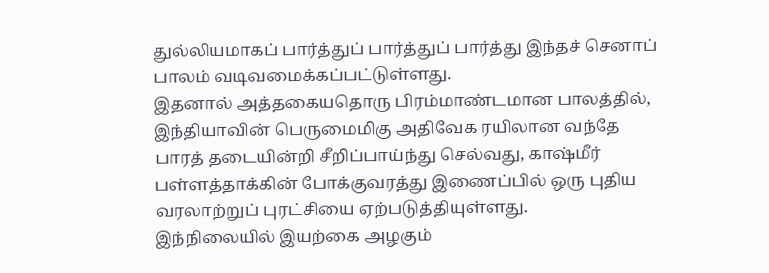துல்லியமாகப் பார்த்துப் பார்த்துப் பார்த்து இந்தச் செனாப் பாலம் வடிவமைக்கப்பட்டுள்ளது.
இதனால் அத்தகையதொரு பிரம்மாண்டமான பாலத்தில், இந்தியாவின் பெருமைமிகு அதிவேக ரயிலான வந்தே பாரத் தடையின்றி சீறிப்பாய்ந்து செல்வது, காஷ்மீர் பள்ளத்தாக்கின் போக்குவரத்து இணைப்பில் ஒரு புதிய வரலாற்றுப் புரட்சியை ஏற்படுத்தியுள்ளது.
இந்நிலையில் இயற்கை அழகும்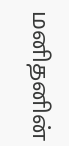மனிதனின்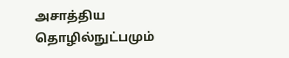அசாத்திய தொழில்நுட்பமும்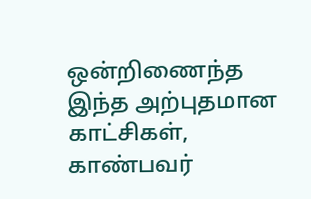ஒன்றிணைந்த இந்த அற்புதமான காட்சிகள், காண்பவர்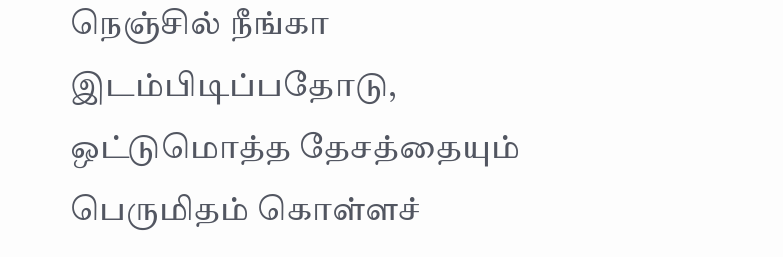நெஞ்சில் நீங்கா இடம்பிடிப்பதோடு, ஒட்டுமொத்த தேசத்தையும் பெருமிதம் கொள்ளச்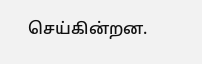செய்கின்றன.